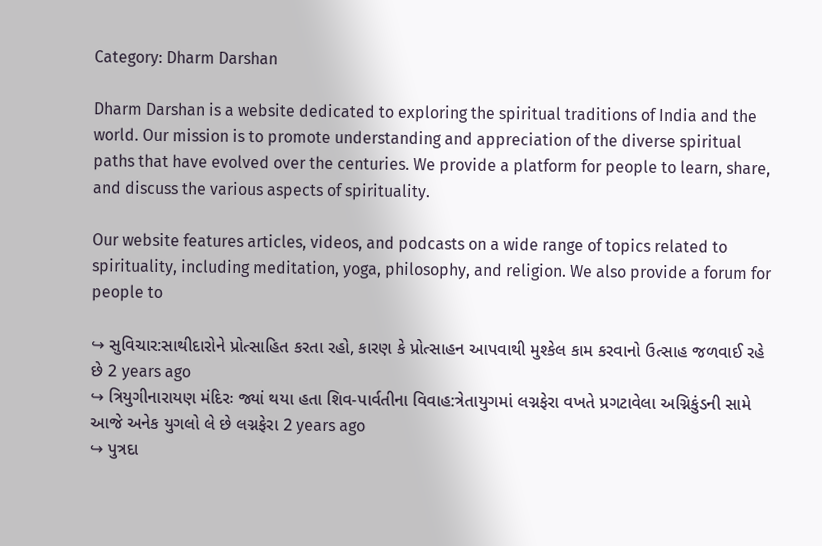Category: Dharm Darshan

Dharm Darshan is a website dedicated to exploring the spiritual traditions of India and the world. Our mission is to promote understanding and appreciation of the diverse spiritual paths that have evolved over the centuries. We provide a platform for people to learn, share, and discuss the various aspects of spirituality.

Our website features articles, videos, and podcasts on a wide range of topics related to spirituality, including meditation, yoga, philosophy, and religion. We also provide a forum for people to

↪ સુવિચાર:સાથીદારોને પ્રોત્સાહિત કરતા રહો, કારણ કે પ્રોત્સાહન આપવાથી મુશ્કેલ કામ કરવાનો ઉત્સાહ જળવાઈ રહે છે 2 years ago
↪ ત્રિયુગીનારાયણ મંદિરઃ જ્યાં થયા હતા શિવ-પાર્વતીના વિવાહ:ત્રેતાયુગમાં લગ્નફેરા વખતે પ્રગટાવેલા અગ્નિકુંડની સામે આજે અનેક યુગલો લે છે લગ્નફેરા 2 years ago
↪ પુત્રદા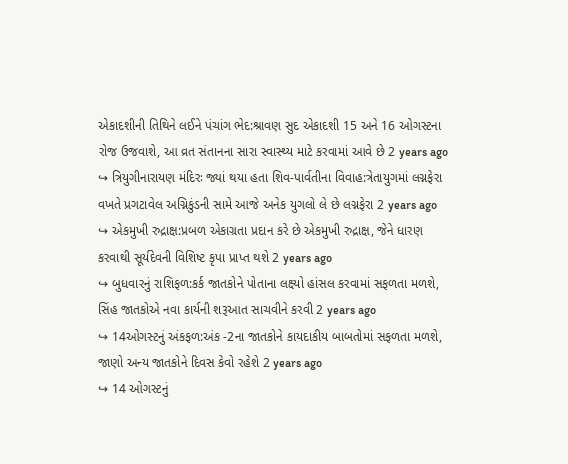એકાદશીની તિથિને લઈને પંચાંગ ભેદ:શ્રાવણ સુદ એકાદશી 15 અને 16 ઓગસ્ટના રોજ ઉજવાશે, આ વ્રત સંતાનના સારા સ્વાસ્થ્ય માટે કરવામાં આવે છે 2 years ago
↪ ત્રિયુગીનારાયણ મંદિરઃ જ્યાં થયા હતા શિવ-પાર્વતીના વિવાહ:ત્રેતાયુગમાં લગ્નફેરા વખતે પ્રગટાવેલ અગ્નિકુંડની સામે આજે અનેક યુગલો લે છે લગ્નફેરા 2 years ago
↪ એકમુખી રુદ્રાક્ષ:પ્રબળ એકાગ્રતા પ્રદાન કરે છે એકમુખી રુદ્રાક્ષ, જેને ધારણ કરવાથી સૂર્યદેવની વિશિષ્ટ કૃપા પ્રાપ્ત થશે 2 years ago
↪ બુધવારનું રાશિફળ:કર્ક જાતકોને પોતાના લક્ષ્યો હાંસલ કરવામાં સફળતા મળશે, સિંહ જાતકોએ નવા કાર્યની શરૂઆત સાચવીને કરવી 2 years ago
↪ 14ઓગસ્ટનું અંકફળ:અંક -2ના જાતકોને કાયદાકીય બાબતોમાં સફળતા મળશે, જાણો અન્ય જાતકોને દિવસ કેવો રહેશે 2 years ago
↪ 14 ઓગસ્ટનું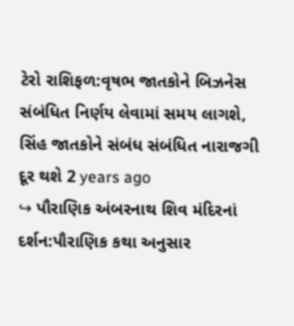ટેરો રાશિફળ:વૃષભ જાતકોને બિઝનેસ સંબંધિત નિર્ણય લેવામાં સમય લાગશે, સિંહ જાતકોને સંબંધ સંબંધિત નારાજગી દૂર થશે 2 years ago
↪ પૌરાણિક અંબરનાથ શિવ મંદિરનાં દર્શન:પૌરાણિક કથા અનુસાર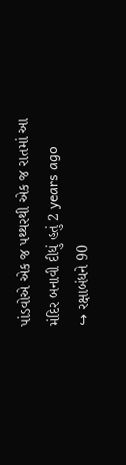પાંડવોએ એક જ પથ્થરથી એક જ રાતમાં આ મંદિર બનાવી દીધું હતું 2 years ago
↪ રક્ષાબંધને 90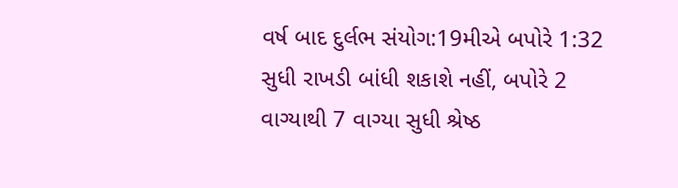વર્ષ બાદ દુર્લભ સંયોગ:19મીએ બપોરે 1:32 સુધી રાખડી બાંધી શકાશે નહીં, બપોરે 2 વાગ્યાથી 7 વાગ્યા સુધી શ્રેષ્ઠ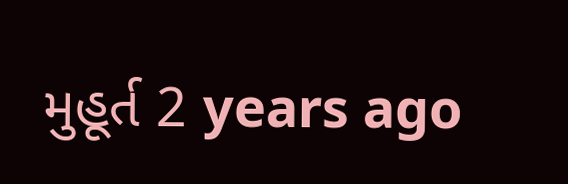મુહૂર્ત 2 years ago